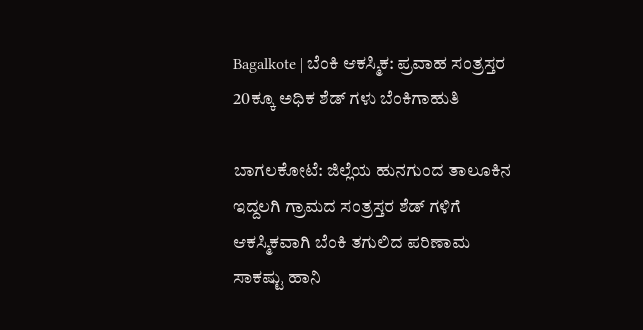Bagalkote | ಬೆಂಕಿ ಆಕಸ್ಮಿಕ: ಪ್ರವಾಹ ಸಂತ್ರಸ್ತರ 20ಕ್ಕೂ ಅಧಿಕ ಶೆಡ್ ಗಳು ಬೆಂಕಿಗಾಹುತಿ

ಬಾಗಲಕೋಟೆ: ಜಿಲ್ಲೆಯ ಹುನಗುಂದ ತಾಲೂಕಿನ ಇದ್ದಲಗಿ ಗ್ರಾಮದ ಸಂತ್ರಸ್ತರ ಶೆಡ್ ಗಳಿಗೆ ಆಕಸ್ಮಿಕವಾಗಿ ಬೆಂಕಿ ತಗುಲಿದ ಪರಿಣಾಮ ಸಾಕಷ್ಟು ಹಾನಿ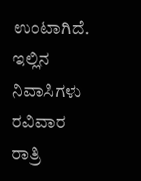ಉಂಟಾಗಿದೆ.
ಇಲ್ಲಿನ ನಿವಾಸಿಗಳು ರವಿವಾರ ರಾತ್ರಿ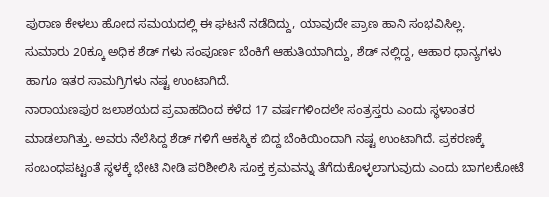ಪುರಾಣ ಕೇಳಲು ಹೋದ ಸಮಯದಲ್ಲಿ ಈ ಘಟನೆ ನಡೆದಿದ್ದು, ಯಾವುದೇ ಪ್ರಾಣ ಹಾನಿ ಸಂಭವಿಸಿಲ್ಲ.
ಸುಮಾರು 20ಕ್ಕೂ ಅಧಿಕ ಶೆಡ್ ಗಳು ಸಂಪೂರ್ಣ ಬೆಂಕಿಗೆ ಆಹುತಿಯಾಗಿದ್ದು, ಶೆಡ್ ನಲ್ಲಿದ್ದ, ಆಹಾರ ಧಾನ್ಯಗಳು ಹಾಗೂ ಇತರ ಸಾಮಗ್ರಿಗಳು ನಷ್ಟ ಉಂಟಾಗಿದೆ.
ನಾರಾಯಣಪುರ ಜಲಾಶಯದ ಪ್ರವಾಹದಿಂದ ಕಳೆದ 17 ವರ್ಷಗಳಿಂದಲೇ ಸಂತ್ರಸ್ತರು ಎಂದು ಸ್ಥಳಾಂತರ ಮಾಡಲಾಗಿತ್ತು. ಅವರು ನೆಲೆಸಿದ್ದ ಶೆಡ್ ಗಳಿಗೆ ಆಕಸ್ಮಿಕ ಬಿದ್ದ ಬೆಂಕಿಯಿಂದಾಗಿ ನಷ್ಟ ಉಂಟಾಗಿದೆ. ಪ್ರಕರಣಕ್ಕೆ ಸಂಬಂಧಪಟ್ಟಂತೆ ಸ್ಥಳಕ್ಕೆ ಭೇಟಿ ನೀಡಿ ಪರಿಶೀಲಿಸಿ ಸೂಕ್ತ ಕ್ರಮವನ್ನು ತೆಗೆದುಕೊಳ್ಳಲಾಗುವುದು ಎಂದು ಬಾಗಲಕೋಟೆ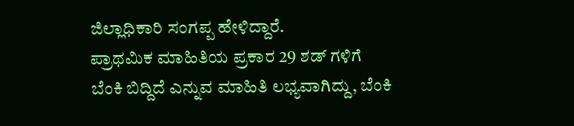ಜಿಲ್ಲಾಧಿಕಾರಿ ಸಂಗಪ್ಪ ಹೇಳಿದ್ದಾರೆ.
ಪ್ರಾಥಮಿಕ ಮಾಹಿತಿಯ ಪ್ರಕಾರ 29 ಶಡ್ ಗಳಿಗೆ ಬೆಂಕಿ ಬಿದ್ದಿದೆ ಎನ್ನುವ ಮಾಹಿತಿ ಲಭ್ಯವಾಗಿದ್ದು, ಬೆಂಕಿ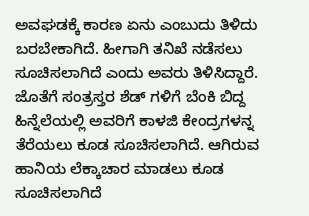ಅವಘಡಕ್ಕೆ ಕಾರಣ ಏನು ಎಂಬುದು ತಿಳಿದು ಬರಬೇಕಾಗಿದೆ. ಹೀಗಾಗಿ ತನಿಖೆ ನಡೆಸಲು ಸೂಚಿಸಲಾಗಿದೆ ಎಂದು ಅವರು ತಿಳಿಸಿದ್ದಾರೆ.
ಜೊತೆಗೆ ಸಂತ್ರಸ್ತರ ಶೆಡ್ ಗಳಿಗೆ ಬೆಂಕಿ ಬಿದ್ದ ಹಿನ್ನೆಲೆಯಲ್ಲಿ ಅವರಿಗೆ ಕಾಳಜಿ ಕೇಂದ್ರಗಳನ್ನ ತೆರೆಯಲು ಕೂಡ ಸೂಚಿಸಲಾಗಿದೆ. ಆಗಿರುವ ಹಾನಿಯ ಲೆಕ್ಕಾಚಾರ ಮಾಡಲು ಕೂಡ ಸೂಚಿಸಲಾಗಿದೆ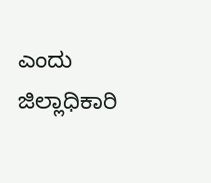ಎಂದು ಜಿಲ್ಲಾಧಿಕಾರಿ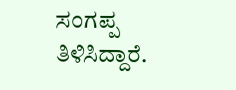ಸಂಗಪ್ಪ ತಿಳಿಸಿದ್ದಾರೆ.